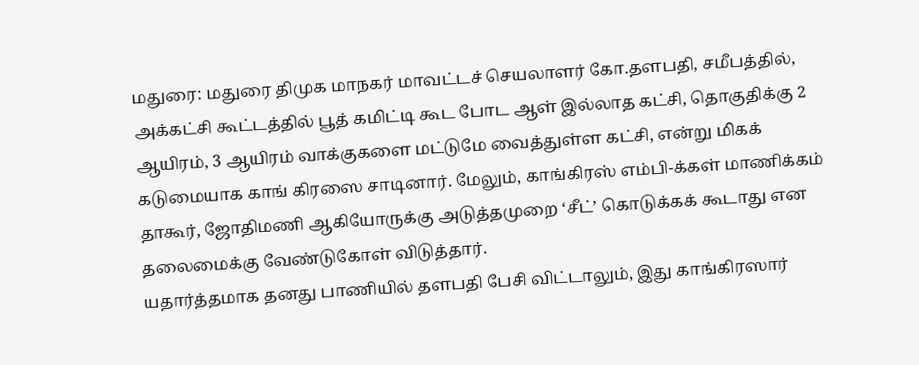மதுரை: மதுரை திமுக மாநகர் மாவட்டச் செயலாளர் கோ.தளபதி, சமீபத்தில், அக்கட்சி கூட்டத்தில் பூத் கமிட்டி கூட போட ஆள் இல்லாத கட்சி, தொகுதிக்கு 2 ஆயிரம், 3 ஆயிரம் வாக்குகளை மட்டுமே வைத்துள்ள கட்சி, என்று மிகக் கடுமையாக காங் கிரஸை சாடினார். மேலும், காங்கிரஸ் எம்பி-க்கள் மாணிக்கம் தாகூர், ஜோதிமணி ஆகியோருக்கு அடுத்தமுறை ‘சீட்’ கொடுக்கக் கூடாது என தலைமைக்கு வேண்டுகோள் விடுத்தார்.
யதார்த்தமாக தனது பாணியில் தளபதி பேசி விட்டாலும், இது காங்கிரஸார்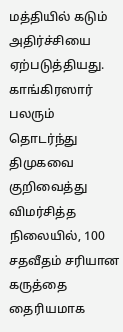மத்தியில் கடும் அதிர்ச்சியை ஏற்படுத்தியது. காங்கிரஸார் பலரும் தொடர்ந்து திமுகவை குறிவைத்து விமர்சித்த நிலையில், 100 சதவீதம் சரியான கருத்தை தைரியமாக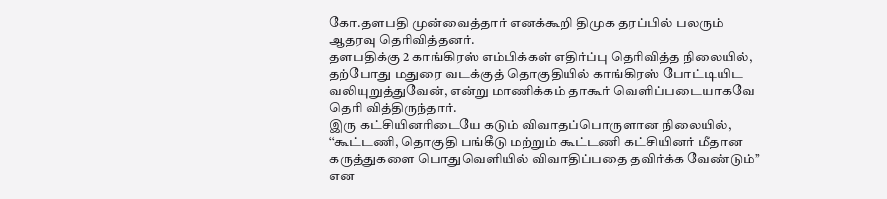கோ.தளபதி முன்வைத்தார் எனக்கூறி திமுக தரப்பில் பலரும் ஆதரவு தெரிவித்தனர்.
தளபதிக்கு 2 காங்கிரஸ் எம்பிக்கள் எதிர்ப்பு தெரிவித்த நிலையில், தற்போது மதுரை வடக்குத் தொகுதியில் காங்கிரஸ் போட்டியிட வலியுறுத்துவேன், என்று மாணிக்கம் தாகூர் வெளிப்படையாகவே தெரி வித்திருந்தார்.
இரு கட்சியினரிடையே கடும் விவாதப்பொருளான நிலையில், ‘‘கூட்டணி, தொகுதி பங்கீடு மற்றும் கூட்டணி கட்சியினர் மீதான கருத்துகளை பொதுவெளியில் விவாதிப்பதை தவிர்க்க வேண்டும்’’ என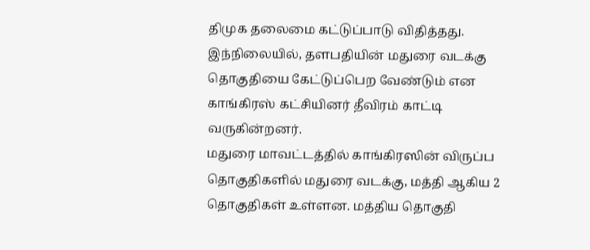திமுக தலைமை கட்டுப்பாடு விதித்தது. இந்நிலையில், தளபதியின் மதுரை வடக்கு தொகுதியை கேட்டுப்பெற வேண்டும் என காங்கிரஸ் கட்சியினர் தீவிரம் காட்டி வருகின்றனர்.
மதுரை மாவட்டத்தில் காங்கிரஸின் விருப்ப தொகுதிகளில் மதுரை வடக்கு, மத்தி ஆகிய 2 தொகுதிகள் உள்ளன. மத்திய தொகுதி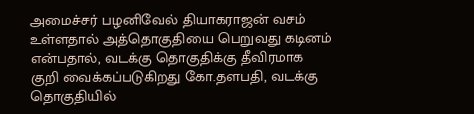அமைச்சர் பழனிவேல் தியாகராஜன் வசம் உள்ளதால் அத்தொகுதியை பெறுவது கடினம் என்பதால், வடக்கு தொகுதிக்கு தீவிரமாக குறி வைக்கப்படுகிறது கோ.தளபதி, வடக்கு தொகுதியில்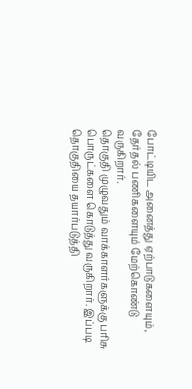போட்டியிட அனைத்து ஏற்பாடுகளையும், தேர்தல் பணிகளையும் மேற்கொண்டு வருகிறார்.
தொகுதி முழுவதும் வாக்காளர்களுக்கு பரிசு பொருட்களை கொடுத்து வருகிறார். இப்படி தொகுதியை தயார்படுத்தி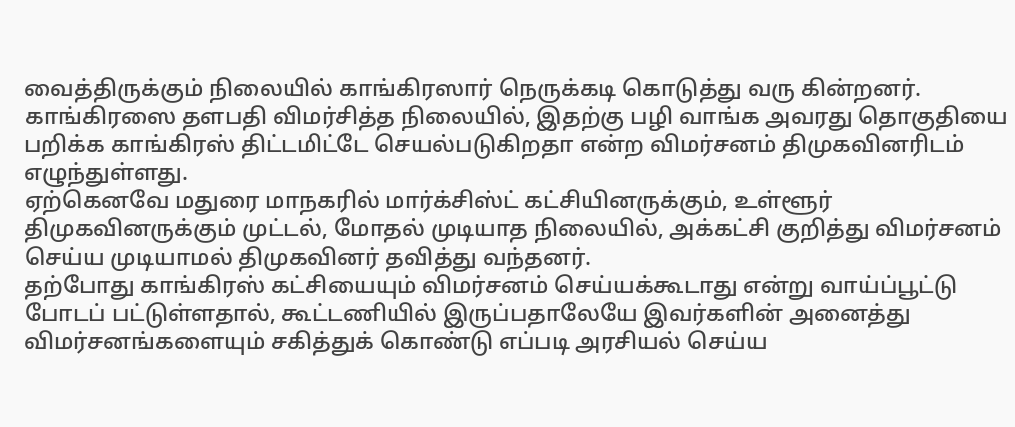வைத்திருக்கும் நிலையில் காங்கிரஸார் நெருக்கடி கொடுத்து வரு கின்றனர்.
காங்கிரஸை தளபதி விமர்சித்த நிலையில், இதற்கு பழி வாங்க அவரது தொகுதியை பறிக்க காங்கிரஸ் திட்டமிட்டே செயல்படுகிறதா என்ற விமர்சனம் திமுகவினரிடம் எழுந்துள்ளது.
ஏற்கெனவே மதுரை மாநகரில் மார்க்சிஸ்ட் கட்சியினருக்கும், உள்ளூர் திமுகவினருக்கும் முட்டல், மோதல் முடியாத நிலையில், அக்கட்சி குறித்து விமர்சனம் செய்ய முடியாமல் திமுகவினர் தவித்து வந்தனர்.
தற்போது காங்கிரஸ் கட்சியையும் விமர்சனம் செய்யக்கூடாது என்று வாய்ப்பூட்டு போடப் பட்டுள்ளதால், கூட்டணியில் இருப்பதாலேயே இவர்களின் அனைத்து விமர்சனங்களையும் சகித்துக் கொண்டு எப்படி அரசியல் செய்ய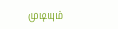முடியும்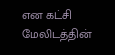என கட்சி மேலிடத்தின்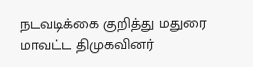நடவடிக்கை குறித்து மதுரை மாவட்ட திமுகவினர்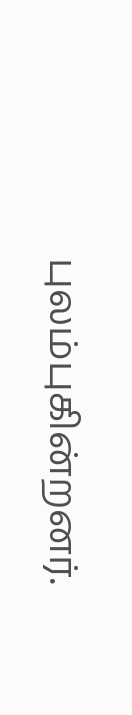புலம்புகின்றனர்.